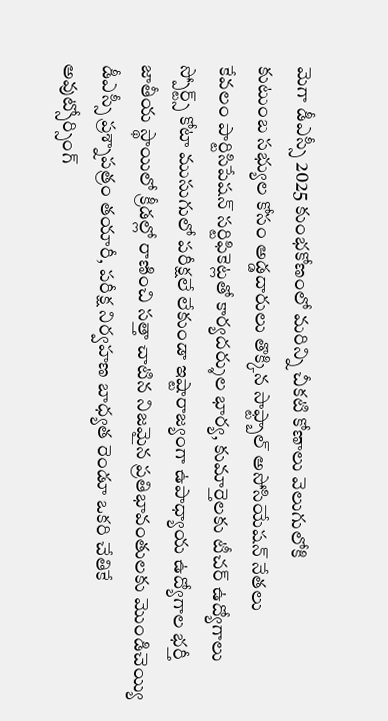మెగా డీఎస్సీ 2025 కుంభకోణంలో మరిన్ని చీకటి కోణాలు వెలుగులోకి
కుటుంబ సభ్యుల కోసం అడ్డదారులు తొక్కిన సాఫ్ట్బాల్ అసోసియేషన్ నేతలు
కేవలం పార్టిసిపేషన్ సర్టిఫికెట్లతో కార్యదర్శుల భార్య, కుమార్తెలకు టీచర్ ఉద్యోగాలు
స్పోర్ట్స్ కోటా ముసుగులో పరీక్షలే లేకుండా ఇష్టారాజ్యంగా ఉపాధ్యాయ ఉద్యోగాల భర్తీ
జాతీయ స్థాయిలో క్రీడల్లో రాణించి సత్తా చాటిన నిజమైన ప్రతిభావంతులకు మొండిచెయ్యి
డీఎస్సీ ప్రశ్నాపత్రం తయారీ, పరీక్ష నిర్వహణ బాధ్యత రెండూ ఒకరి చేతికే
అవుట్సోర్సింగ్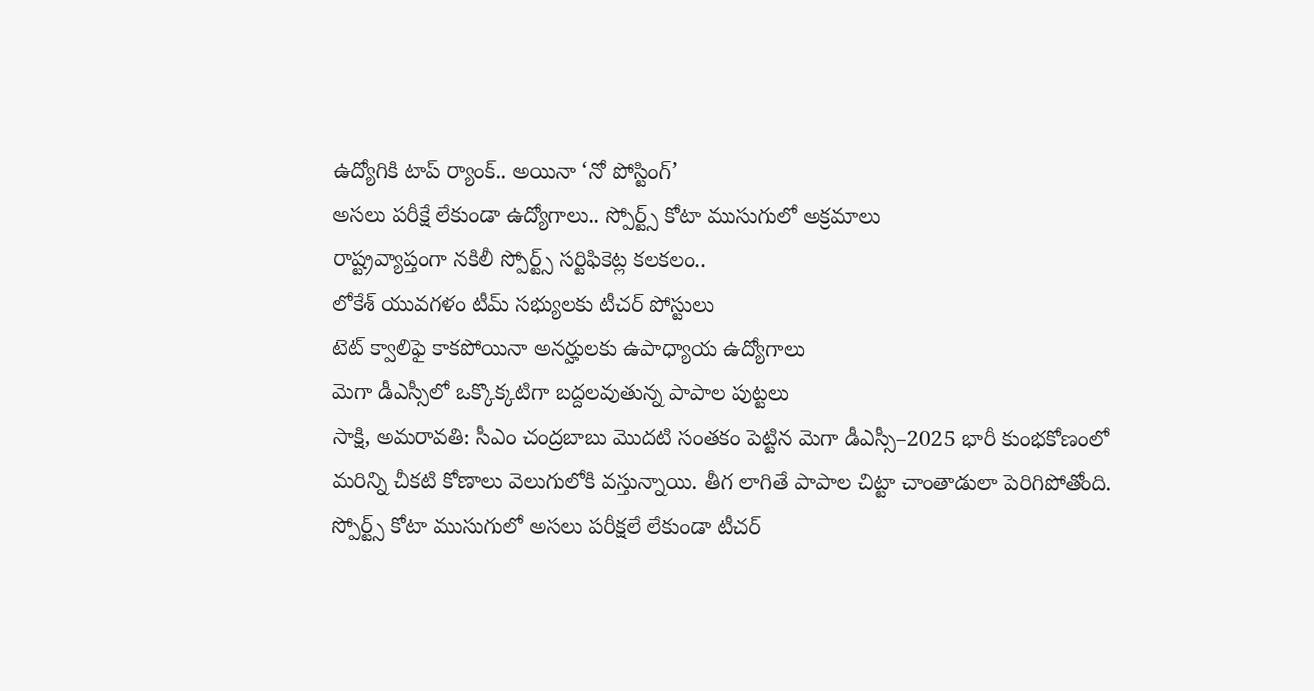ఉద్యోగికి టాప్ ర్యాంక్.. అయినా ‘నో పోస్టింగ్’
అసలు పరీక్షే లేకుండా ఉద్యోగాలు.. స్పోర్ట్స్ కోటా ముసుగులో అక్రమాలు
రాష్ట్రవ్యాప్తంగా నకిలీ స్పోర్ట్స్ సర్టిఫికెట్ల కలకలం..
లోకేశ్ యువగళం టీమ్ సభ్యులకు టీచర్ పోస్టులు
టెట్ క్వాలిఫై కాకపోయినా అనర్హులకు ఉపాధ్యాయ ఉద్యోగాలు
మెగా డీఎస్సీలో ఒక్కొక్కటిగా బద్దలవుతున్న పాపాల పుట్టలు
సాక్షి, అమరావతి: సీఎం చంద్రబాబు మొదటి సంతకం పెట్టిన మెగా డీఎస్సీ–2025 భారీ కుంభకోణంలో మరిన్ని చీకటి కోణాలు వెలుగులోకి వస్తున్నాయి. తీగ లాగితే పాపాల చిట్టా చాంతాడులా పెరిగిపోతోంది. స్పోర్ట్స్ కోటా ముసుగులో అసలు పరీక్షలే లేకుండా టీచర్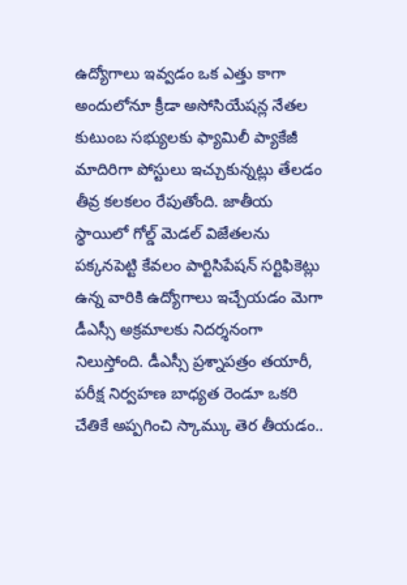ఉద్యోగాలు ఇవ్వడం ఒక ఎత్తు కాగా అందులోనూ క్రీడా అసోసియేషన్ల నేతల కుటుంబ సభ్యులకు ఫ్యామిలీ ప్యాకేజీ మాదిరిగా పోస్టులు ఇచ్చుకున్నట్లు తేలడం తీవ్ర కలకలం రేపుతోంది. జాతీయ స్థాయిలో గోల్డ్ మెడల్ విజేతలను పక్కనపెట్టి కేవలం పార్టిసిపేషన్ సర్టిఫికెట్లు ఉన్న వారికి ఉద్యోగాలు ఇచ్చేయడం మెగా డీఎస్సీ అక్రమాలకు నిదర్శనంగా నిలుస్తోంది. డీఎస్సీ ప్రశ్నాపత్రం తయారీ, పరీక్ష నిర్వహణ బాధ్యత రెండూ ఒకరి చేతికే అప్పగించి స్కామ్కు తెర తీయడం..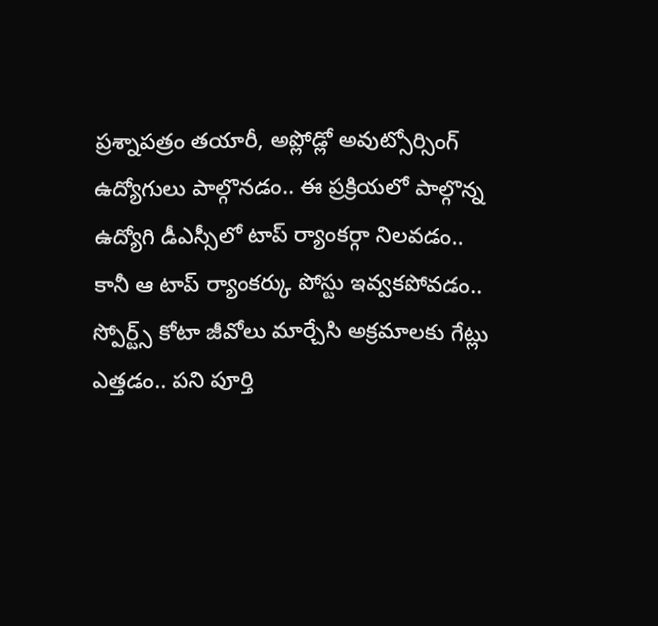ప్రశ్నాపత్రం తయారీ, అప్లోడ్లో అవుట్సోర్సింగ్ ఉద్యోగులు పాల్గొనడం.. ఈ ప్రక్రియలో పాల్గొన్న ఉద్యోగి డీఎస్సీలో టాప్ ర్యాంకర్గా నిలవడం.. కానీ ఆ టాప్ ర్యాంకర్కు పోస్టు ఇవ్వకపోవడం.. స్పోర్ట్స్ కోటా జీవోలు మార్చేసి అక్రమాలకు గేట్లు ఎత్తడం.. పని పూర్తి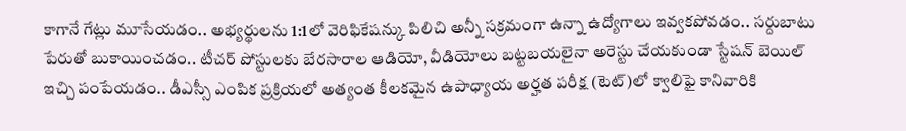కాగానే గేట్లు మూసేయడం.. అభ్యర్థులను 1:1లో వెరిఫికేషన్కు పిలిచి అన్నీ సక్రమంగా ఉన్నా ఉద్యోగాలు ఇవ్వకపోవడం.. సర్దుబాటు పేరుతో బుకాయించడం.. టీచర్ పోస్టులకు బేరసారాల ఆడియో, వీడియోలు బట్టబయలైనా అరెస్టు చేయకుండా స్టేషన్ బెయిల్ ఇచ్చి పంపేయడం.. డీఎస్సీ ఎంపిక ప్రక్రియలో అత్యంత కీలకమైన ఉపాధ్యాయ అర్హత పరీక్ష (టెట్)లో క్వాలిఫై కానివారికి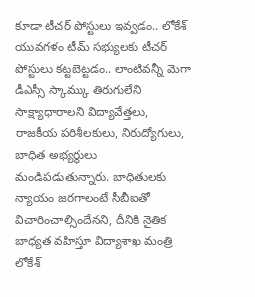కూడా టీచర్ పోస్టులు ఇవ్వడం.. లోకేశ్ యువగళం టీమ్ సభ్యులకు టీచర్ పోస్టులు కట్టబెట్టడం.. లాంటివన్నీ మెగా డీఎస్సీ స్కామ్కు తిరుగులేని సాక్ష్యాధారాలని విద్యావేత్తలు, రాజకీయ పరిశీలకులు, నిరుద్యోగులు, బాధిత అభ్యర్థులు మండిపడుతున్నారు. బాధితులకు న్యాయం జరగాలంటే సీబీఐతో విచారించాల్సిందేనని, దీనికి నైతిక బాధ్యత వహిస్తూ విద్యాశాఖ మంత్రి లోకేశ్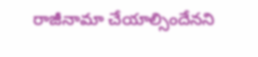రాజీనామా చేయాల్సిందేనని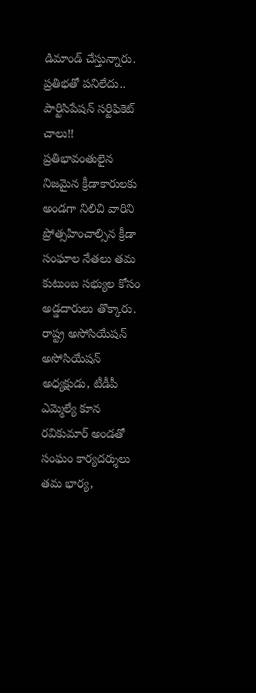డిమాండ్ చేస్తున్నారు.
ప్రతిభతో పనిలేదు.. పార్టిసిపేషన్ సర్టిఫికెట్ చాలు!!
ప్రతిభావంతులైన నిజమైన క్రీడాకారులకు అండగా నిలిచి వారిని ప్రోత్సహించాల్సిన క్రీడా సంఘాల నేతలు తమ కుటుంబ సభ్యుల కోసం అడ్డదారులు తొక్కారు. రాష్ట్ర అసోసియేషన్ అసోసియేషన్ అధ్యక్షుడు, టీడీపీ ఎమ్మెల్యే కూన రవికుమార్ అండతో సంఘం కార్యదర్శులు తమ భార్య,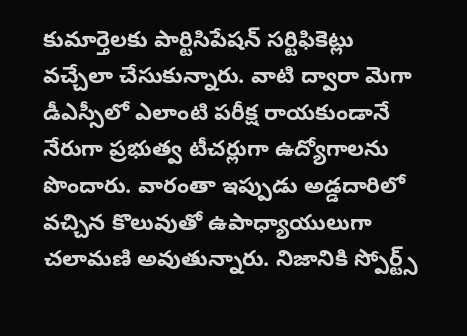కుమార్తెలకు పార్టిసిపేషన్ సర్టిఫికెట్లు వచ్చేలా చేసుకున్నారు. వాటి ద్వారా మెగా డీఎస్సీలో ఎలాంటి పరీక్ష రాయకుండానే నేరుగా ప్రభుత్వ టీచర్లుగా ఉద్యోగాలను పొందారు. వారంతా ఇప్పుడు అడ్డదారిలో వచ్చిన కొలువుతో ఉపాధ్యాయులుగా చలామణి అవుతున్నారు. నిజానికి స్పోర్ట్స్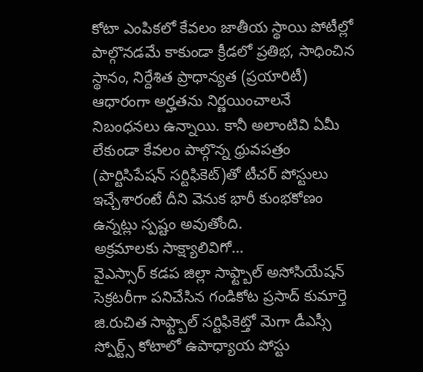కోటా ఎంపికలో కేవలం జాతీయ స్థాయి పోటీల్లో పాల్గొనడమే కాకుండా క్రీడలో ప్రతిభ, సాధించిన స్థానం, నిర్దేశిత ప్రాధాన్యత (ప్రయారిటీ) ఆధారంగా అర్హతను నిర్ణయించాలనే నిబంధనలు ఉన్నాయి. కానీ అలాంటివి ఏమీ లేకుండా కేవలం పాల్గొన్న ధ్రువపత్రం (పార్టిసిపేషన్ సర్టిఫికెట్)తో టీచర్ పోస్టులు ఇచ్చేశారంటే దీని వెనుక భారీ కుంభకోణం ఉన్నట్లు స్పష్టం అవుతోంది.
అక్రమాలకు సాక్ష్యాలివిగో...
వైఎస్సార్ కడప జిల్లా సాఫ్ట్బాల్ అసోసియేషన్ సెక్రటరీగా పనిచేసిన గండికోట ప్రసాద్ కుమార్తె జి.రుచిత సాఫ్ట్బాల్ సర్టిఫికెట్తో మెగా డీఎస్సీ స్పోర్ట్స్ కోటాలో ఉపాధ్యాయ పోస్టు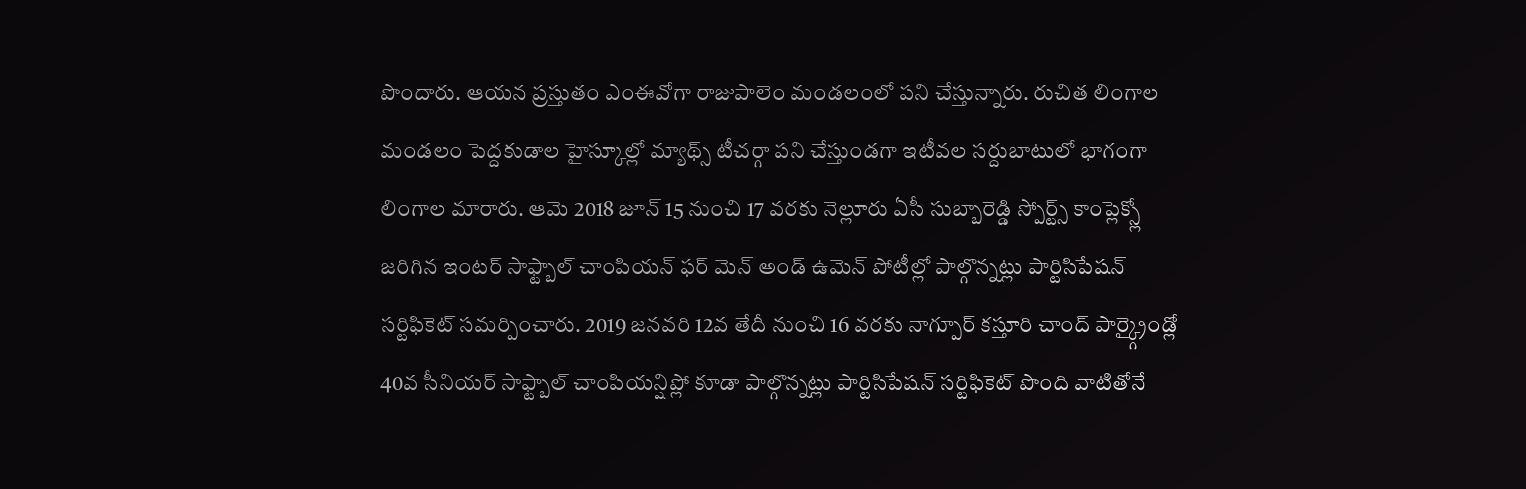పొందారు. ఆయన ప్రస్తుతం ఎంఈవోగా రాజుపాలెం మండలంలో పని చేస్తున్నారు. రుచిత లింగాల మండలం పెద్దకుడాల హైస్కూల్లో మ్యాథ్స్ టీచర్గా పని చేస్తుండగా ఇటీవల సర్దుబాటులో భాగంగా లింగాల మారారు. ఆమె 2018 జూన్ 15 నుంచి 17 వరకు నెల్లూరు ఏసీ సుబ్బారెడ్డి స్పోర్ట్స్ కాంప్లెక్స్లో జరిగిన ఇంటర్ సాఫ్ట్బాల్ చాంపియన్ ఫర్ మెన్ అండ్ ఉమెన్ పోటీల్లో పాల్గొన్నట్లు పార్టిసిపేషన్ సర్టిఫికెట్ సమర్పించారు. 2019 జనవరి 12వ తేదీ నుంచి 16 వరకు నాగ్పూర్ కస్తూరి చాంద్ పార్క్గ్రైండ్లో 40వ సీనియర్ సాఫ్ట్బాల్ చాంపియన్షిప్లో కూడా పాల్గొన్నట్లు పార్టిసిపేషన్ సర్టిఫికెట్ పొంది వాటితోనే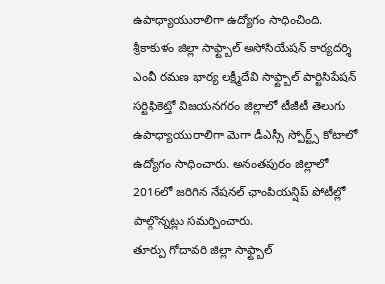ఉపాధ్యాయురాలిగా ఉద్యోగం సాధించింది.
శ్రీకాకుళం జిల్లా సాఫ్ట్బాల్ అసోసియేషన్ కార్యదర్శి ఎంవీ రమణ భార్య లక్ష్మీదేవి సాఫ్ట్బాల్ పార్టిసిపేషన్ సర్టిఫికెట్తో విజయనగరం జిల్లాలో టీజీటీ తెలుగు ఉపాధ్యాయురాలిగా మెగా డీఎస్సీ స్పోర్ట్స్ కోటాలో ఉద్యోగం సాధించారు. అనంతపురం జిల్లాలో 2016లో జరిగిన నేషనల్ ఛాంపియన్షిప్ పోటీల్లో పాల్గొన్నట్లు సమర్పించారు.
తూర్పు గోదావరి జిల్లా సాఫ్ట్బాల్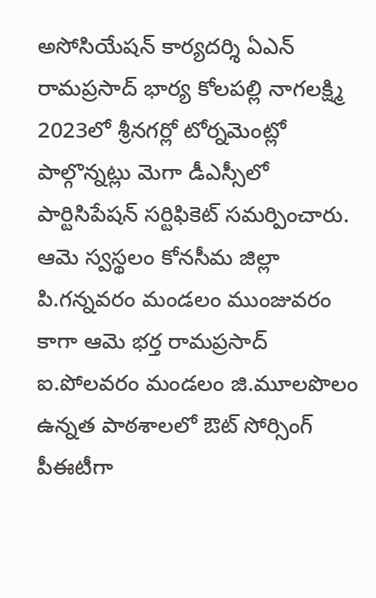అసోసియేషన్ కార్యదర్శి ఏఎన్ రామప్రసాద్ భార్య కోలపల్లి నాగలక్ష్మి 2023లో శ్రీనగర్లో టోర్నమెంట్లో పాల్గొన్నట్లు మెగా డీఎస్సీలో పార్టిసిపేషన్ సర్టిఫికెట్ సమర్పించారు. ఆమె స్వస్థలం కోనసీమ జిల్లా పి.గన్నవరం మండలం ముంజువరం కాగా ఆమె భర్త రామప్రసాద్ ఐ.పోలవరం మండలం జి.మూలపొలం ఉన్నత పాఠశాలలో ఔట్ సోర్సింగ్ పీఈటీగా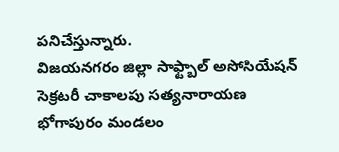పనిచేస్తున్నారు.
విజయనగరం జిల్లా సాఫ్ట్బాల్ అసోసియేషన్ సెక్రటరీ చాకాలపు సత్యనారాయణ భోగాపురం మండలం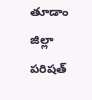తూడాం జిల్లా పరిషత్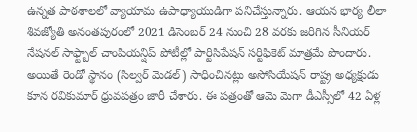ఉన్నత పాఠశాలలో వ్యాయామ ఉపాధ్యాయుడిగా పనిచేస్తున్నారు. ఆయన భార్య లీలా శివజ్యోతి అనంతపురంలో 2021 డిసెంబర్ 24 నుంచి 28 వరకు జరిగిన సీనియర్ నేషనల్ సాఫ్ట్బాల్ చాంపియన్షిప్ పోటీల్లో పార్టిసిపేషన్ సర్టిఫికెట్ మాత్రమే పొందారు. అయితే రెండో స్థానం (సిల్వర్ మెడల్) సాధించినట్లు అసోసియేషన్ రాష్ట్ర అధ్యక్షుడు కూన రవికుమార్ ధ్రువపత్రం జారీ చేశారు. ఈ పత్రంతో ఆమె మెగా డీఎస్సీలో 42 ఏళ్ల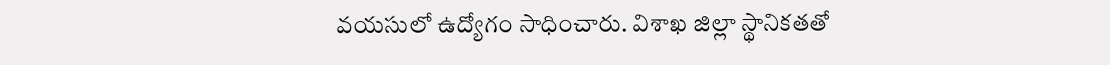వయసులో ఉద్యోగం సాధించారు. విశాఖ జిల్లా స్థానికతతో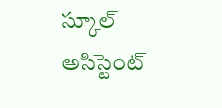స్కూల్ అసిస్టెంట్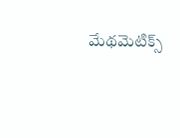మేథమెటిక్స్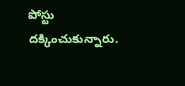పోస్టు దక్కించుకున్నారు.